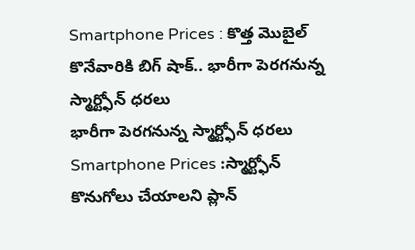Smartphone Prices : కొత్త మొబైల్ కొనేవారికి బిగ్ షాక్.. భారీగా పెరగనున్న స్మార్ట్ఫోన్ ధరలు
భారీగా పెరగనున్న స్మార్ట్ఫోన్ ధరలు
Smartphone Prices :స్మార్ట్ఫోన్ కొనుగోలు చేయాలని ప్లాన్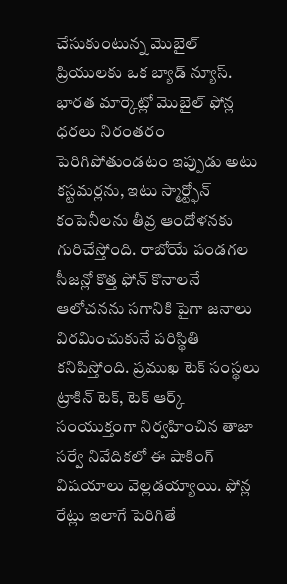చేసుకుంటున్న మొబైల్ ప్రియులకు ఒక బ్యాడ్ న్యూస్. భారత మార్కెట్లో మొబైల్ ఫోన్ల ధరలు నిరంతరం పెరిగిపోతుండటం ఇప్పుడు అటు కస్టమర్లను, ఇటు స్మార్ట్ఫోన్ కంపెనీలను తీవ్ర ఆందోళనకు గురిచేస్తోంది. రాబోయే పండగల సీజన్లో కొత్త ఫోన్ కొనాలనే ఆలోచనను సగానికి పైగా జనాలు విరమించుకునే పరిస్థితి కనిపిస్తోంది. ప్రముఖ టెక్ సంస్థలు ట్రాకిన్ టెక్, టెక్ ఆర్క్ సంయుక్తంగా నిర్వహించిన తాజా సర్వే నివేదికలో ఈ షాకింగ్ విషయాలు వెల్లడయ్యాయి. ఫోన్ల రేట్లు ఇలాగే పెరిగితే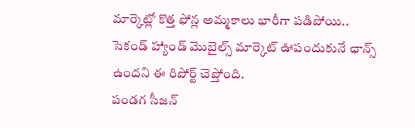మార్కెట్లో కొత్త ఫోన్ల అమ్మకాలు భారీగా పడిపోయి.. సెకండ్ హ్యాండ్ మొబైల్స్ మార్కెట్ ఊపందుకునే ఛాన్స్ ఉందని ఈ రిపోర్ట్ చెప్తోంది.
పండగ సీజన్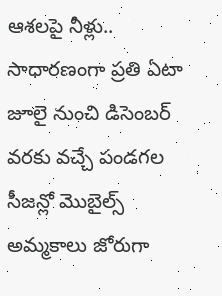ఆశలపై నీళ్లు..
సాధారణంగా ప్రతి ఏటా జూలై నుంచి డిసెంబర్ వరకు వచ్చే పండగల సీజన్లో మొబైల్స్ అమ్మకాలు జోరుగా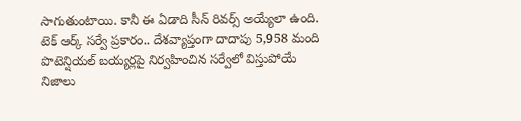సాగుతుంటాయి. కానీ ఈ ఏడాది సీన్ రివర్స్ అయ్యేలా ఉంది. టెక్ ఆర్క్ సర్వే ప్రకారం.. దేశవ్యాప్తంగా దాదాపు 5,958 మంది పొటెన్షియల్ బయ్యర్లపై నిర్వహించిన సర్వేలో విస్తుపోయే నిజాలు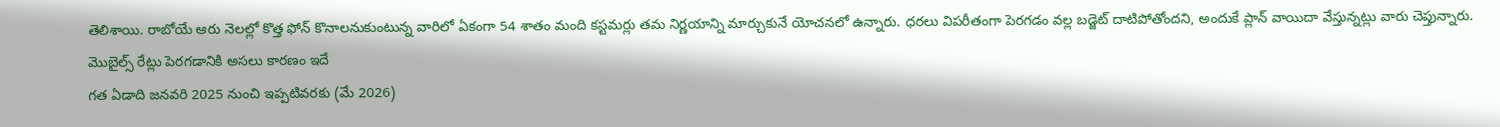తెలిశాయి. రాబోయే ఆరు నెలల్లో కొత్త ఫోన్ కొనాలనుకుంటున్న వారిలో ఏకంగా 54 శాతం మంది కస్టమర్లు తమ నిర్ణయాన్ని మార్చుకునే యోచనలో ఉన్నారు. ధరలు విపరీతంగా పెరగడం వల్ల బడ్జెట్ దాటిపోతోందని, అందుకే ప్లాన్ వాయిదా వేస్తున్నట్లు వారు చెప్తున్నారు.
మొబైల్స్ రేట్లు పెరగడానికి అసలు కారణం ఇదే
గత ఏడాది జనవరి 2025 నుంచి ఇప్పటివరకు (మే 2026)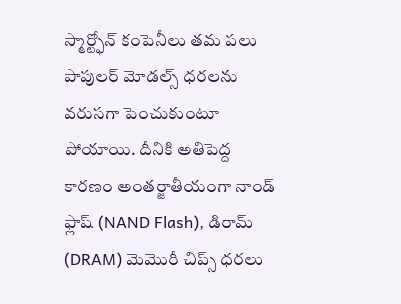స్మార్ట్ఫోన్ కంపెనీలు తమ పలు పాపులర్ మోడల్స్ ధరలను వరుసగా పెంచుకుంటూ పోయాయి. దీనికి అతిపెద్ద కారణం అంతర్జాతీయంగా నాండ్ ఫ్లాష్ (NAND Flash), డిరామ్ (DRAM) మెమొరీ చిప్స్ ధరలు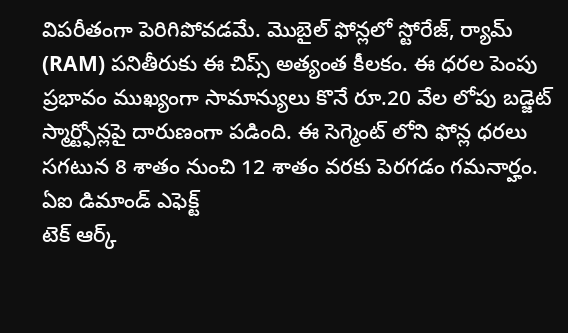విపరీతంగా పెరిగిపోవడమే. మొబైల్ ఫోన్లలో స్టోరేజ్, ర్యామ్ (RAM) పనితీరుకు ఈ చిప్స్ అత్యంత కీలకం. ఈ ధరల పెంపు ప్రభావం ముఖ్యంగా సామాన్యులు కొనే రూ.20 వేల లోపు బడ్జెట్ స్మార్ట్ఫోన్లపై దారుణంగా పడింది. ఈ సెగ్మెంట్ లోని ఫోన్ల ధరలు సగటున 8 శాతం నుంచి 12 శాతం వరకు పెరగడం గమనార్హం.
ఏఐ డిమాండ్ ఎఫెక్ట్
టెక్ ఆర్క్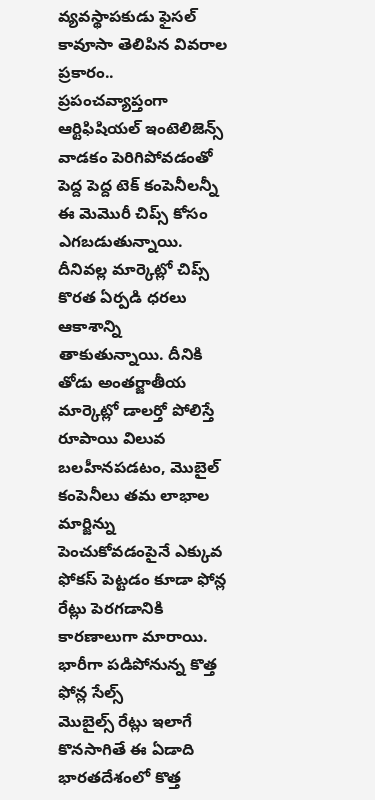వ్యవస్థాపకుడు ఫైసల్ కావూసా తెలిపిన వివరాల ప్రకారం.. ప్రపంచవ్యాప్తంగా ఆర్టిఫిషియల్ ఇంటెలిజెన్స్ వాడకం పెరిగిపోవడంతో పెద్ద పెద్ద టెక్ కంపెనీలన్నీ ఈ మెమొరీ చిప్స్ కోసం ఎగబడుతున్నాయి. దీనివల్ల మార్కెట్లో చిప్స్ కొరత ఏర్పడి ధరలు ఆకాశాన్ని తాకుతున్నాయి. దీనికి తోడు అంతర్జాతీయ మార్కెట్లో డాలర్తో పోలిస్తే రూపాయి విలువ బలహీనపడటం, మొబైల్ కంపెనీలు తమ లాభాల మార్జిన్ను పెంచుకోవడంపైనే ఎక్కువ ఫోకస్ పెట్టడం కూడా ఫోన్ల రేట్లు పెరగడానికి కారణాలుగా మారాయి.
భారీగా పడిపోనున్న కొత్త ఫోన్ల సేల్స్
మొబైల్స్ రేట్లు ఇలాగే కొనసాగితే ఈ ఏడాది భారతదేశంలో కొత్త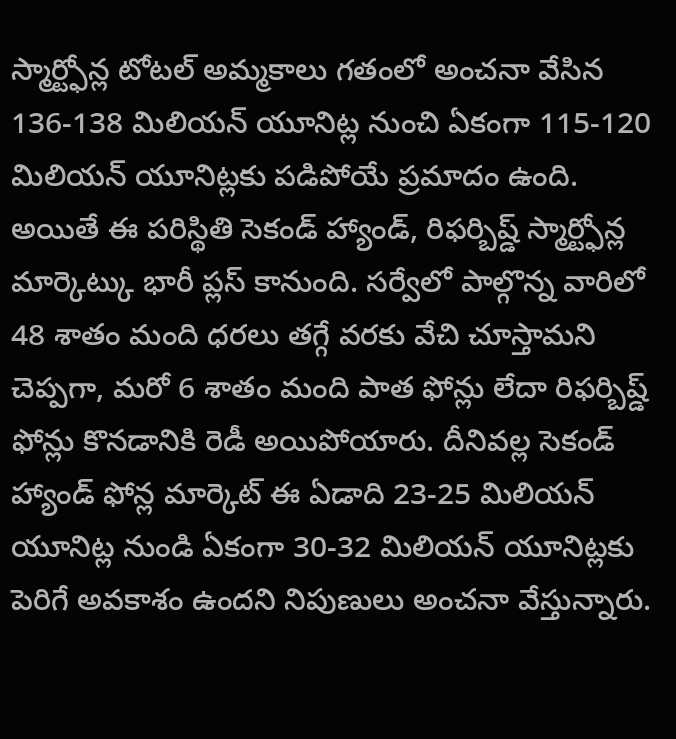స్మార్ట్ఫోన్ల టోటల్ అమ్మకాలు గతంలో అంచనా వేసిన 136-138 మిలియన్ యూనిట్ల నుంచి ఏకంగా 115-120 మిలియన్ యూనిట్లకు పడిపోయే ప్రమాదం ఉంది. అయితే ఈ పరిస్థితి సెకండ్ హ్యాండ్, రిఫర్బిష్డ్ స్మార్ట్ఫోన్ల మార్కెట్కు భారీ ప్లస్ కానుంది. సర్వేలో పాల్గొన్న వారిలో 48 శాతం మంది ధరలు తగ్గే వరకు వేచి చూస్తామని చెప్పగా, మరో 6 శాతం మంది పాత ఫోన్లు లేదా రిఫర్బిష్డ్ ఫోన్లు కొనడానికి రెడీ అయిపోయారు. దీనివల్ల సెకండ్ హ్యాండ్ ఫోన్ల మార్కెట్ ఈ ఏడాది 23-25 మిలియన్ యూనిట్ల నుండి ఏకంగా 30-32 మిలియన్ యూనిట్లకు పెరిగే అవకాశం ఉందని నిపుణులు అంచనా వేస్తున్నారు.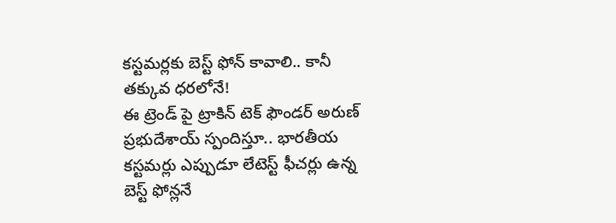కస్టమర్లకు బెస్ట్ ఫోన్ కావాలి.. కానీ తక్కువ ధరలోనే!
ఈ ట్రెండ్ పై ట్రాకిన్ టెక్ ఫౌండర్ అరుణ్ ప్రభుదేశాయ్ స్పందిస్తూ.. భారతీయ కస్టమర్లు ఎప్పుడూ లేటెస్ట్ ఫీచర్లు ఉన్న బెస్ట్ ఫోన్లనే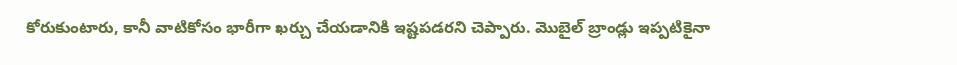కోరుకుంటారు, కానీ వాటికోసం భారీగా ఖర్చు చేయడానికి ఇష్టపడరని చెప్పారు. మొబైల్ బ్రాండ్లు ఇప్పటికైనా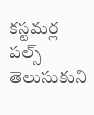కస్టమర్ల పల్స్ తెలుసుకుని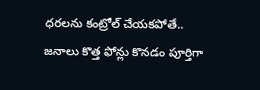ధరలను కంట్రోల్ చేయకపోతే.. జనాలు కొత్త ఫోన్లు కొనడం పూర్తిగా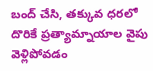బంద్ చేసి, తక్కువ ధరలో దొరికే ప్రత్యామ్నాయాల వైపు వెళ్లిపోవడం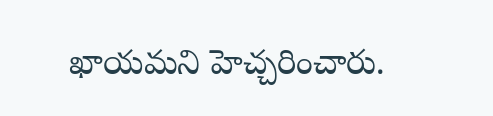ఖాయమని హెచ్చరించారు.